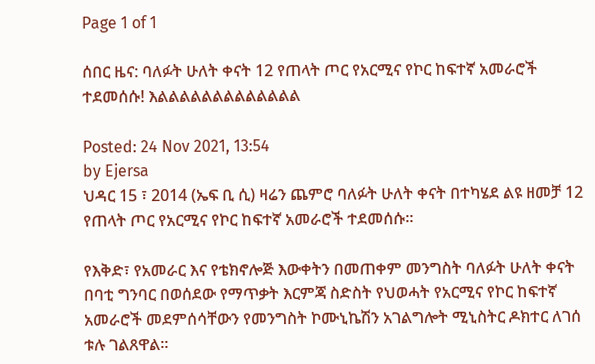Page 1 of 1

ሰበር ዜና: ባለፉት ሁለት ቀናት 12 የጠላት ጦር የአርሚና የኮር ከፍተኛ አመራሮች ተደመሰሱ! እልልልልልልልልልልልልል

Posted: 24 Nov 2021, 13:54
by Ejersa
ህዳር 15 ፣ 2014 (ኤፍ ቢ ሲ) ዛሬን ጨምሮ ባለፉት ሁለት ቀናት በተካሄደ ልዩ ዘመቻ 12 የጠላት ጦር የአርሚና የኮር ከፍተኛ አመራሮች ተደመሰሱ።

የእቅድ፣ የአመራር እና የቴክኖሎጅ እውቀትን በመጠቀም መንግስት ባለፉት ሁለት ቀናት በባቲ ግንባር በወሰደው የማጥቃት እርምጃ ስድስት የህወሓት የአርሚና የኮር ከፍተኛ አመራሮች መደምሰሳቸውን የመንግስት ኮሙኒኬሽን አገልግሎት ሚኒስትር ዶክተር ለገሰ ቱሉ ገልጸዋል።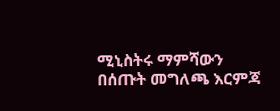ሚኒስትሩ ማምሻውን በሰጡት መግለጫ እርምጃ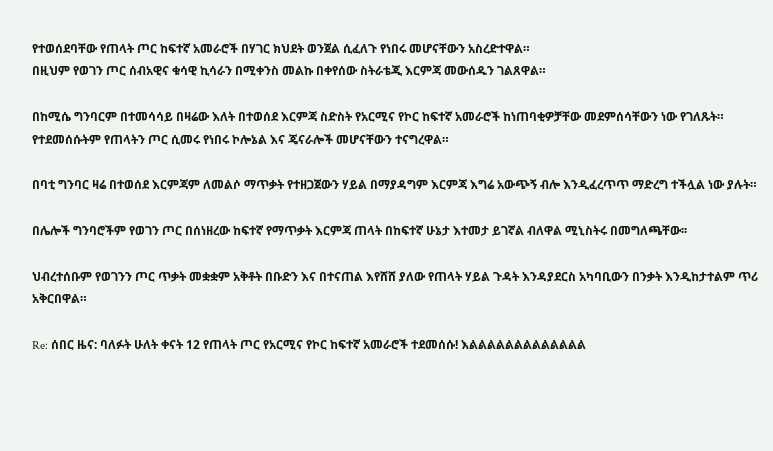የተወሰደባቸው የጠላት ጦር ከፍተኛ አመራሮች በሃገር ክህደት ወንጀል ሲፈለጉ የነበሩ መሆናቸውን አስረድተዋል።
በዚህም የወገን ጦር ሰብአዊና ቁሳዊ ኪሳራን በሚቀንስ መልኩ በቀየሰው ስትራቴጂ እርምጃ መውሰዱን ገልጸዋል።

በከሚሴ ግንባርም በተመሳሳይ በዛሬው እለት በተወሰደ እርምጃ ስድስት የአርሚና የኮር ከፍተኛ አመራሮች ከነጠባቂዎቻቸው መደምሰሳቸውን ነው የገለጹት።
የተደመሰሱትም የጠላትን ጦር ሲመሩ የነበሩ ኮሎኔል እና ጄናራሎች መሆናቸውን ተናግረዋል።

በባቲ ግንባር ዛሬ በተወሰደ እርምጃም ለመልሶ ማጥቃት የተዘጋጀውን ሃይል በማያዳግም እርምጃ እግሬ አውጭኝ ብሎ እንዲፈረጥጥ ማድረግ ተችሏል ነው ያሉት።

በሌሎች ግንባሮችም የወገን ጦር በሰነዘረው ከፍተኛ የማጥቃት እርምጃ ጠላት በከፍተኛ ሁኔታ እተመታ ይገኛል ብለዋል ሚኒስትሩ በመግለጫቸው፡፡

ህብረተሰቡም የወገንን ጦር ጥቃት መቋቋም አቅቶት በቡድን እና በተናጠል እየሸሸ ያለው የጠላት ሃይል ጉዳት እንዳያደርስ አካባቢውን በንቃት እንዲከታተልም ጥሪ አቅርበዋል።

Re: ሰበር ዜና: ባለፉት ሁለት ቀናት 12 የጠላት ጦር የአርሚና የኮር ከፍተኛ አመራሮች ተደመሰሱ! እልልልልልልልልልልልልል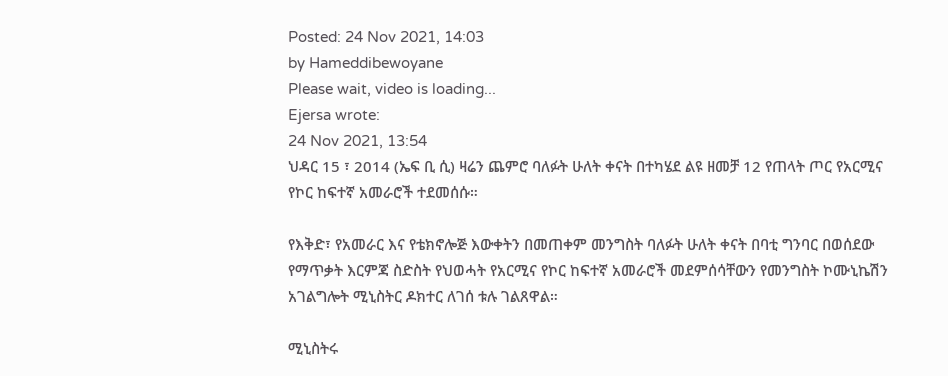Posted: 24 Nov 2021, 14:03
by Hameddibewoyane
Please wait, video is loading...
Ejersa wrote:
24 Nov 2021, 13:54
ህዳር 15 ፣ 2014 (ኤፍ ቢ ሲ) ዛሬን ጨምሮ ባለፉት ሁለት ቀናት በተካሄደ ልዩ ዘመቻ 12 የጠላት ጦር የአርሚና የኮር ከፍተኛ አመራሮች ተደመሰሱ።

የእቅድ፣ የአመራር እና የቴክኖሎጅ እውቀትን በመጠቀም መንግስት ባለፉት ሁለት ቀናት በባቲ ግንባር በወሰደው የማጥቃት እርምጃ ስድስት የህወሓት የአርሚና የኮር ከፍተኛ አመራሮች መደምሰሳቸውን የመንግስት ኮሙኒኬሽን አገልግሎት ሚኒስትር ዶክተር ለገሰ ቱሉ ገልጸዋል።

ሚኒስትሩ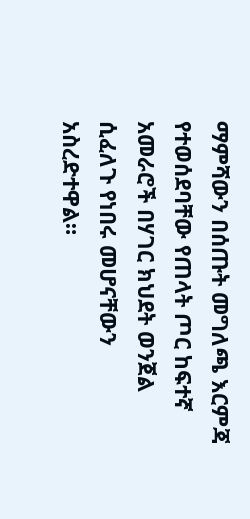ማምሻውን በሰጡት መግለጫ እርምጃ የተወሰደባቸው የጠላት ጦር ከፍተኛ አመራሮች በሃገር ክህደት ወንጀል ሲፈለጉ የነበሩ መሆናቸውን አስረድተዋል።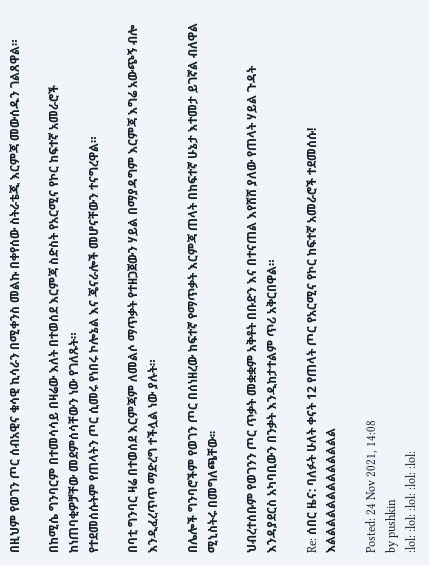በዚህም የወገን ጦር ሰብአዊና ቁሳዊ ኪሳራን በሚቀንስ መልኩ በቀየሰው ስትራቴጂ እርምጃ መውሰዱን ገልጸዋል።

በከሚሴ ግንባርም በተመሳሳይ በዛሬው እለት በተወሰደ እርምጃ ስድስት የአርሚና የኮር ከፍተኛ አመራሮች ከነጠባቂዎቻቸው መደምሰሳቸውን ነው የገለጹት።
የተደመሰሱትም የጠላትን ጦር ሲመሩ የነበሩ ኮሎኔል እና ጄናራሎች መሆናቸውን ተናግረዋል።

በባቲ ግንባር ዛሬ በተወሰደ እርምጃም ለመልሶ ማጥቃት የተዘጋጀውን ሃይል በማያዳግም እርምጃ እግሬ አውጭኝ ብሎ እንዲፈረጥጥ ማድረግ ተችሏል ነው ያሉት።

በሌሎች ግንባሮችም የወገን ጦር በሰነዘረው ከፍተኛ የማጥቃት እርምጃ ጠላት በከፍተኛ ሁኔታ እተመታ ይገኛል ብለዋል ሚኒስትሩ በመግለጫቸው፡፡

ህብረተሰቡም የወገንን ጦር ጥቃት መቋቋም አቅቶት በቡድን እና በተናጠል እየሸሸ ያለው የጠላት ሃይል ጉዳት እንዳያደርስ አካባቢውን በንቃት እንዲከታተልም ጥሪ አቅርበዋል።

Re: ሰበር ዜና: ባለፉት ሁለት ቀናት 12 የጠላት ጦር የአርሚና የኮር ከፍተኛ አመራሮች ተደመሰሱ! እልልልልልልልልልልልልል

Posted: 24 Nov 2021, 14:08
by pushkin
:lol: :lol: :lol: :lol: :lol: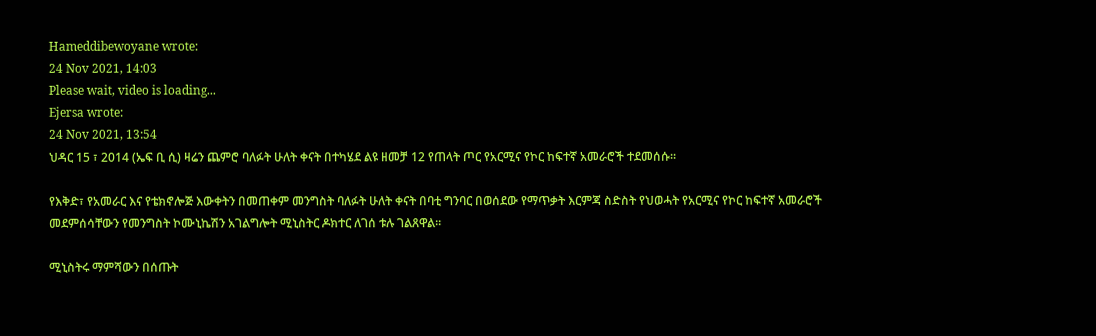Hameddibewoyane wrote:
24 Nov 2021, 14:03
Please wait, video is loading...
Ejersa wrote:
24 Nov 2021, 13:54
ህዳር 15 ፣ 2014 (ኤፍ ቢ ሲ) ዛሬን ጨምሮ ባለፉት ሁለት ቀናት በተካሄደ ልዩ ዘመቻ 12 የጠላት ጦር የአርሚና የኮር ከፍተኛ አመራሮች ተደመሰሱ።

የእቅድ፣ የአመራር እና የቴክኖሎጅ እውቀትን በመጠቀም መንግስት ባለፉት ሁለት ቀናት በባቲ ግንባር በወሰደው የማጥቃት እርምጃ ስድስት የህወሓት የአርሚና የኮር ከፍተኛ አመራሮች መደምሰሳቸውን የመንግስት ኮሙኒኬሽን አገልግሎት ሚኒስትር ዶክተር ለገሰ ቱሉ ገልጸዋል።

ሚኒስትሩ ማምሻውን በሰጡት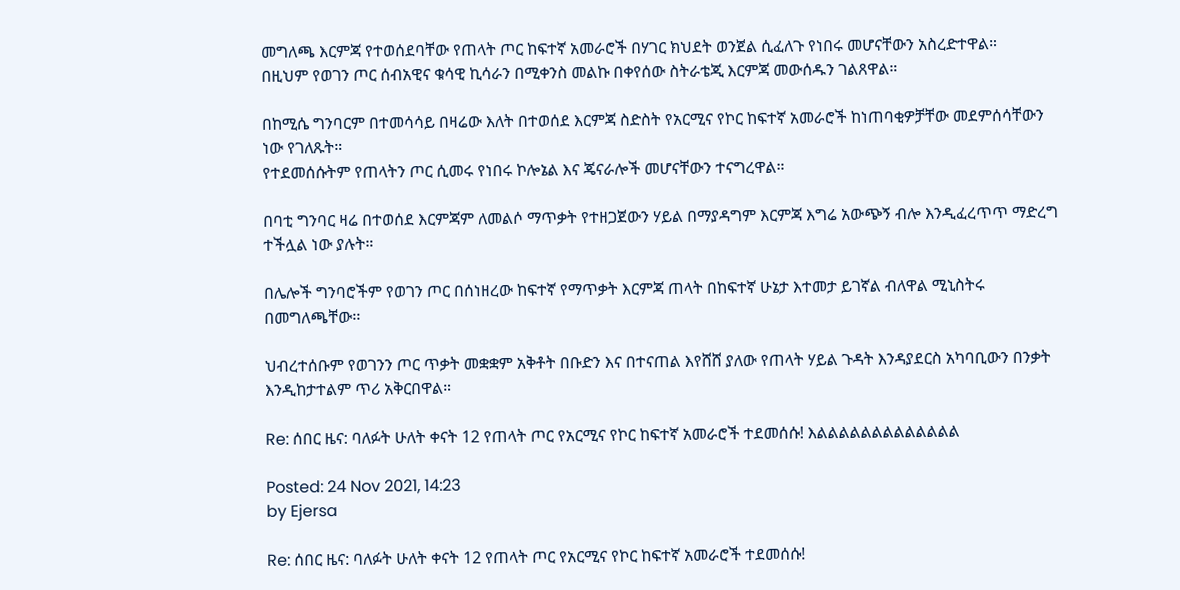መግለጫ እርምጃ የተወሰደባቸው የጠላት ጦር ከፍተኛ አመራሮች በሃገር ክህደት ወንጀል ሲፈለጉ የነበሩ መሆናቸውን አስረድተዋል።
በዚህም የወገን ጦር ሰብአዊና ቁሳዊ ኪሳራን በሚቀንስ መልኩ በቀየሰው ስትራቴጂ እርምጃ መውሰዱን ገልጸዋል።

በከሚሴ ግንባርም በተመሳሳይ በዛሬው እለት በተወሰደ እርምጃ ስድስት የአርሚና የኮር ከፍተኛ አመራሮች ከነጠባቂዎቻቸው መደምሰሳቸውን ነው የገለጹት።
የተደመሰሱትም የጠላትን ጦር ሲመሩ የነበሩ ኮሎኔል እና ጄናራሎች መሆናቸውን ተናግረዋል።

በባቲ ግንባር ዛሬ በተወሰደ እርምጃም ለመልሶ ማጥቃት የተዘጋጀውን ሃይል በማያዳግም እርምጃ እግሬ አውጭኝ ብሎ እንዲፈረጥጥ ማድረግ ተችሏል ነው ያሉት።

በሌሎች ግንባሮችም የወገን ጦር በሰነዘረው ከፍተኛ የማጥቃት እርምጃ ጠላት በከፍተኛ ሁኔታ እተመታ ይገኛል ብለዋል ሚኒስትሩ በመግለጫቸው፡፡

ህብረተሰቡም የወገንን ጦር ጥቃት መቋቋም አቅቶት በቡድን እና በተናጠል እየሸሸ ያለው የጠላት ሃይል ጉዳት እንዳያደርስ አካባቢውን በንቃት እንዲከታተልም ጥሪ አቅርበዋል።

Re: ሰበር ዜና: ባለፉት ሁለት ቀናት 12 የጠላት ጦር የአርሚና የኮር ከፍተኛ አመራሮች ተደመሰሱ! እልልልልልልልልልልልልል

Posted: 24 Nov 2021, 14:23
by Ejersa

Re: ሰበር ዜና: ባለፉት ሁለት ቀናት 12 የጠላት ጦር የአርሚና የኮር ከፍተኛ አመራሮች ተደመሰሱ!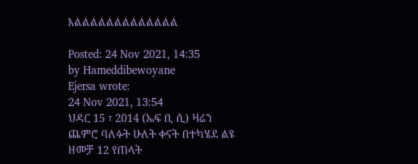እልልልልልልልልልልልልል

Posted: 24 Nov 2021, 14:35
by Hameddibewoyane
Ejersa wrote:
24 Nov 2021, 13:54
ህዳር 15 ፣ 2014 (ኤፍ ቢ ሲ) ዛሬን ጨምሮ ባለፉት ሁለት ቀናት በተካሄደ ልዩ ዘመቻ 12 የጠላት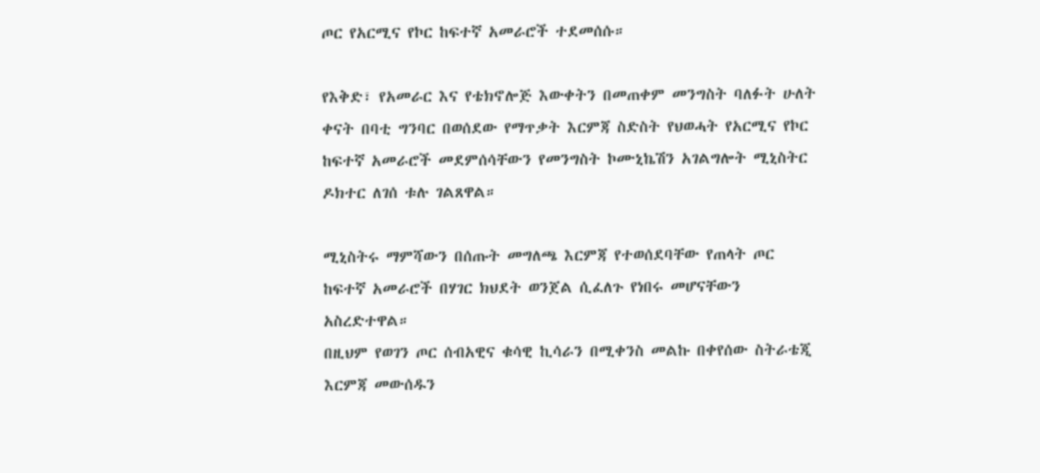ጦር የአርሚና የኮር ከፍተኛ አመራሮች ተደመሰሱ።

የእቅድ፣ የአመራር እና የቴክኖሎጅ እውቀትን በመጠቀም መንግስት ባለፉት ሁለት ቀናት በባቲ ግንባር በወሰደው የማጥቃት እርምጃ ስድስት የህወሓት የአርሚና የኮር ከፍተኛ አመራሮች መደምሰሳቸውን የመንግስት ኮሙኒኬሽን አገልግሎት ሚኒስትር ዶክተር ለገሰ ቱሉ ገልጸዋል።

ሚኒስትሩ ማምሻውን በሰጡት መግለጫ እርምጃ የተወሰደባቸው የጠላት ጦር ከፍተኛ አመራሮች በሃገር ክህደት ወንጀል ሲፈለጉ የነበሩ መሆናቸውን አስረድተዋል።
በዚህም የወገን ጦር ሰብአዊና ቁሳዊ ኪሳራን በሚቀንስ መልኩ በቀየሰው ስትራቴጂ እርምጃ መውሰዱን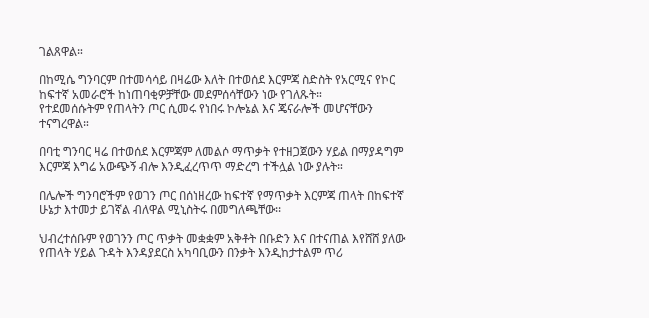ገልጸዋል።

በከሚሴ ግንባርም በተመሳሳይ በዛሬው እለት በተወሰደ እርምጃ ስድስት የአርሚና የኮር ከፍተኛ አመራሮች ከነጠባቂዎቻቸው መደምሰሳቸውን ነው የገለጹት።
የተደመሰሱትም የጠላትን ጦር ሲመሩ የነበሩ ኮሎኔል እና ጄናራሎች መሆናቸውን ተናግረዋል።

በባቲ ግንባር ዛሬ በተወሰደ እርምጃም ለመልሶ ማጥቃት የተዘጋጀውን ሃይል በማያዳግም እርምጃ እግሬ አውጭኝ ብሎ እንዲፈረጥጥ ማድረግ ተችሏል ነው ያሉት።

በሌሎች ግንባሮችም የወገን ጦር በሰነዘረው ከፍተኛ የማጥቃት እርምጃ ጠላት በከፍተኛ ሁኔታ እተመታ ይገኛል ብለዋል ሚኒስትሩ በመግለጫቸው፡፡

ህብረተሰቡም የወገንን ጦር ጥቃት መቋቋም አቅቶት በቡድን እና በተናጠል እየሸሸ ያለው የጠላት ሃይል ጉዳት እንዳያደርስ አካባቢውን በንቃት እንዲከታተልም ጥሪ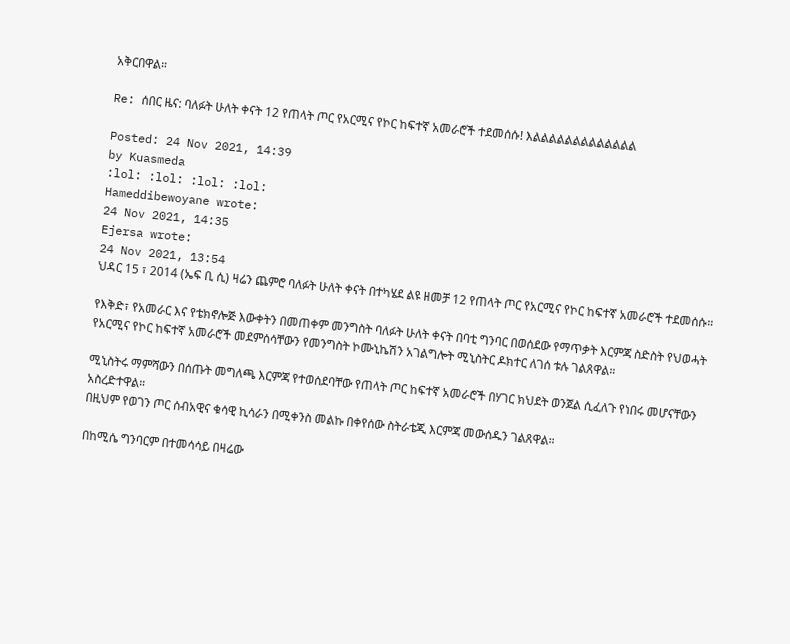አቅርበዋል።

Re: ሰበር ዜና: ባለፉት ሁለት ቀናት 12 የጠላት ጦር የአርሚና የኮር ከፍተኛ አመራሮች ተደመሰሱ! እልልልልልልልልልልልልል

Posted: 24 Nov 2021, 14:39
by Kuasmeda
:lol: :lol: :lol: :lol:
Hameddibewoyane wrote:
24 Nov 2021, 14:35
Ejersa wrote:
24 Nov 2021, 13:54
ህዳር 15 ፣ 2014 (ኤፍ ቢ ሲ) ዛሬን ጨምሮ ባለፉት ሁለት ቀናት በተካሄደ ልዩ ዘመቻ 12 የጠላት ጦር የአርሚና የኮር ከፍተኛ አመራሮች ተደመሰሱ።

የእቅድ፣ የአመራር እና የቴክኖሎጅ እውቀትን በመጠቀም መንግስት ባለፉት ሁለት ቀናት በባቲ ግንባር በወሰደው የማጥቃት እርምጃ ስድስት የህወሓት የአርሚና የኮር ከፍተኛ አመራሮች መደምሰሳቸውን የመንግስት ኮሙኒኬሽን አገልግሎት ሚኒስትር ዶክተር ለገሰ ቱሉ ገልጸዋል።

ሚኒስትሩ ማምሻውን በሰጡት መግለጫ እርምጃ የተወሰደባቸው የጠላት ጦር ከፍተኛ አመራሮች በሃገር ክህደት ወንጀል ሲፈለጉ የነበሩ መሆናቸውን አስረድተዋል።
በዚህም የወገን ጦር ሰብአዊና ቁሳዊ ኪሳራን በሚቀንስ መልኩ በቀየሰው ስትራቴጂ እርምጃ መውሰዱን ገልጸዋል።

በከሚሴ ግንባርም በተመሳሳይ በዛሬው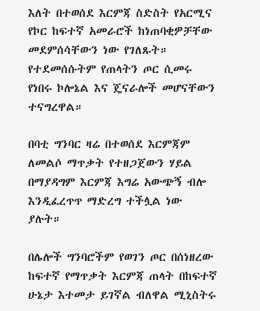እለት በተወሰደ እርምጃ ስድስት የአርሚና የኮር ከፍተኛ አመራሮች ከነጠባቂዎቻቸው መደምሰሳቸውን ነው የገለጹት።
የተደመሰሱትም የጠላትን ጦር ሲመሩ የነበሩ ኮሎኔል እና ጄናራሎች መሆናቸውን ተናግረዋል።

በባቲ ግንባር ዛሬ በተወሰደ እርምጃም ለመልሶ ማጥቃት የተዘጋጀውን ሃይል በማያዳግም እርምጃ እግሬ አውጭኝ ብሎ እንዲፈረጥጥ ማድረግ ተችሏል ነው ያሉት።

በሌሎች ግንባሮችም የወገን ጦር በሰነዘረው ከፍተኛ የማጥቃት እርምጃ ጠላት በከፍተኛ ሁኔታ እተመታ ይገኛል ብለዋል ሚኒስትሩ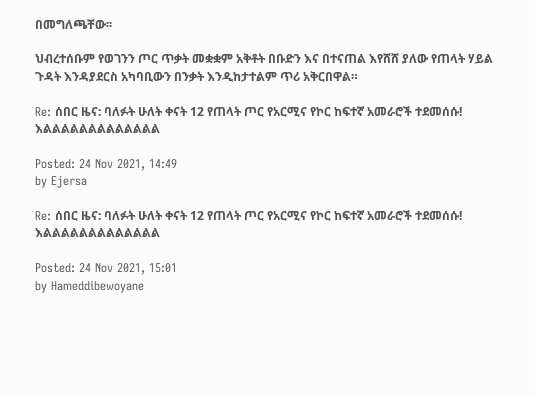በመግለጫቸው፡፡

ህብረተሰቡም የወገንን ጦር ጥቃት መቋቋም አቅቶት በቡድን እና በተናጠል እየሸሸ ያለው የጠላት ሃይል ጉዳት እንዳያደርስ አካባቢውን በንቃት እንዲከታተልም ጥሪ አቅርበዋል።

Re: ሰበር ዜና: ባለፉት ሁለት ቀናት 12 የጠላት ጦር የአርሚና የኮር ከፍተኛ አመራሮች ተደመሰሱ! እልልልልልልልልልልልልል

Posted: 24 Nov 2021, 14:49
by Ejersa

Re: ሰበር ዜና: ባለፉት ሁለት ቀናት 12 የጠላት ጦር የአርሚና የኮር ከፍተኛ አመራሮች ተደመሰሱ! እልልልልልልልልልልልልል

Posted: 24 Nov 2021, 15:01
by Hameddibewoyane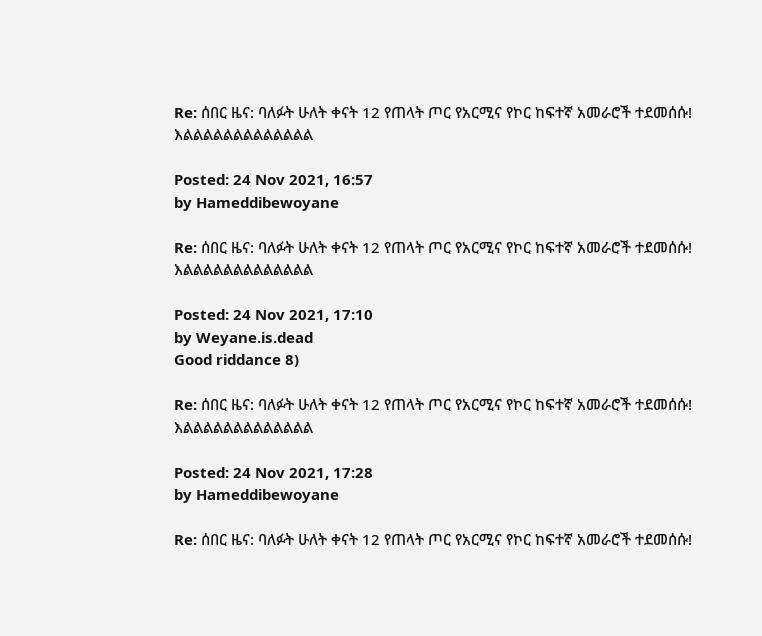Re: ሰበር ዜና: ባለፉት ሁለት ቀናት 12 የጠላት ጦር የአርሚና የኮር ከፍተኛ አመራሮች ተደመሰሱ! እልልልልልልልልልልልልል

Posted: 24 Nov 2021, 16:57
by Hameddibewoyane

Re: ሰበር ዜና: ባለፉት ሁለት ቀናት 12 የጠላት ጦር የአርሚና የኮር ከፍተኛ አመራሮች ተደመሰሱ! እልልልልልልልልልልልልል

Posted: 24 Nov 2021, 17:10
by Weyane.is.dead
Good riddance 8)

Re: ሰበር ዜና: ባለፉት ሁለት ቀናት 12 የጠላት ጦር የአርሚና የኮር ከፍተኛ አመራሮች ተደመሰሱ! እልልልልልልልልልልልልል

Posted: 24 Nov 2021, 17:28
by Hameddibewoyane

Re: ሰበር ዜና: ባለፉት ሁለት ቀናት 12 የጠላት ጦር የአርሚና የኮር ከፍተኛ አመራሮች ተደመሰሱ!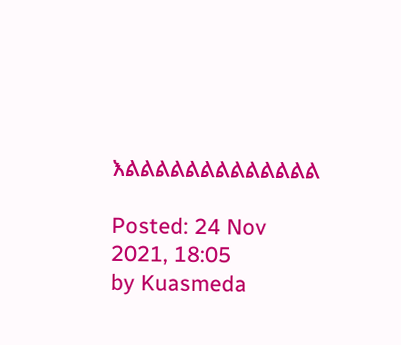እልልልልልልልልልልልልል

Posted: 24 Nov 2021, 18:05
by Kuasmeda